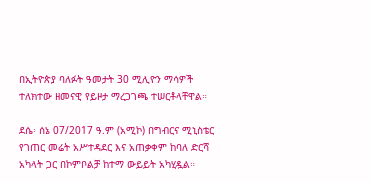በኢትዮጵያ ባለፉት ዓመታት 30 ሚሊዮን ማሳዎች ተለክተው ዘመናዊ የይዞታ ማረጋገጫ ተሠርቶላቸዋል።

ደሴ፡ ሰኔ 07/2017 ዓ.ም (አሚኮ) በግብርና ሚኒስቴር የገጠር መሬት አሥተዳደር እና አጠቃቀም ከባለ ድርሻ አካላት ጋር በኮምቦልቻ ከተማ ውይይት አካሂዷል።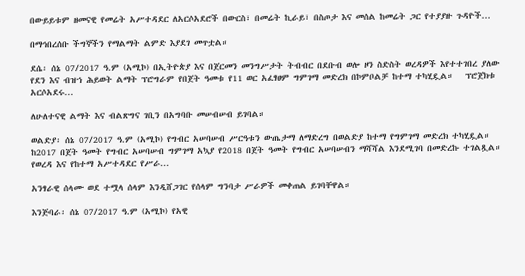በውይይቱም ዘመናዊ የመሬት አሥተዳደር ለአርሶአደሮች በውርስ፣ በመሬት ኪራይ፣ በስጦታ እና መሰል ከመሬት ጋር የተያያዙ ጉዳዮች...

በማኅበረሰቡ ችግኞችን የማልማት ልምድ እያደገ መጥቷል።

ደሴ፡ ሰኔ 07/2017 ዓ.ም (አሚኮ) በኢትዮጵያ እና በጀርመን መንግሥታት ትብብር በደቡብ ወሎ ዞን ስድስት ወረዳዎች እየተተገበረ ያለው የደን እና ብዝኀ ሕይወት ልማት ፕሮግራም የበጀት ዓመቱ የ11 ወር አፈፃፀም ግምገማ መድረክ በኮምቦልቻ ከተማ ተካሂዷል።   ፕሮጀክቱ አርሶአደሩ...

ለሁለተናዊ ልማት እና ብልጽግና ገቢን በአግባቡ መሠብሠብ ይገባል።

ወልድያ፡ ሰኔ 07/2017 ዓ.ም (አሚኮ) የግብር አሠባሠብ ሥርዓቱን ውጤታማ ለማድረግ በወልድያ ከተማ የግምገማ መድረክ ተካሂዷል። ከ2017 በጀት ዓመት የግብር አሠባሠብ ግምገማ አኳያ የ2018 በጀት ዓመት የግብር አሠባሠብን ማሻሻል እንደሚገባ በመድረኩ ተገልጿል። የወረዳ እና የከተማ አሥተዳደር የሥራ...

አንፃራዊ ሰላሙ ወደ ተሟላ ሰላም እንዲሸጋገር የሰላም ግንባታ ሥራዎች መቀጠል ይገባቸዋል።

እንጅባራ፡ ሰኔ 07/2017 ዓ.ም (አሚኮ) የአዊ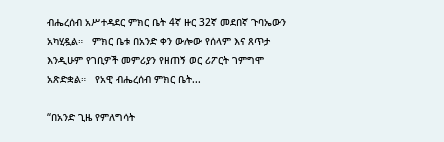ብሔረሰብ አሥተዳደር ምክር ቤት 4ኛ ዙር 32ኛ መደበኛ ጉባኤውን አካሂዷል።   ምክር ቤቱ በአንድ ቀን ውሎው የሰላም እና ጸጥታ እንዲሁም የገቢዎች መምሪያን የዘጠኝ ወር ሪፖርት ገምግሞ አጽድቋል።   የአዊ ብሔረሰብ ምክር ቤት...

“በአንድ ጊዜ የምለግሳት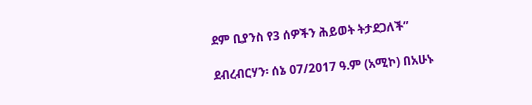ደም ቢያንስ የ3 ሰዎችን ሕይወት ትታደጋለች”

ደብረብርሃን፡ ሰኔ 07/2017 ዓ.ም (አሚኮ) በአሁኑ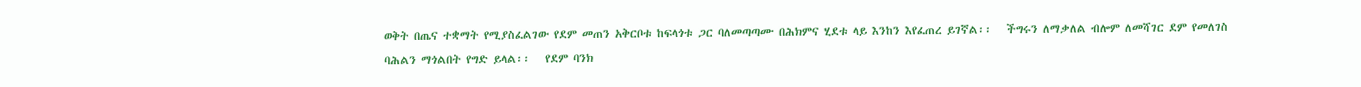ወቅት በጤና ተቋማት የሚያስፈልገው የደም መጠን አቅርቦቱ ከፍላጎቱ ጋር ባለመጣጣሙ በሕክምና ሂደቱ ላይ እንከን እየፈጠረ ይገኛል፡፡   ችግሩን ለማቃለል ብሎም ለመሻገር ደም የመለገስ ባሕልን ማጎልበት የግድ ይላል፡፡   የደም ባንክ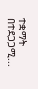ተቋማት በተደጋጋሚ...